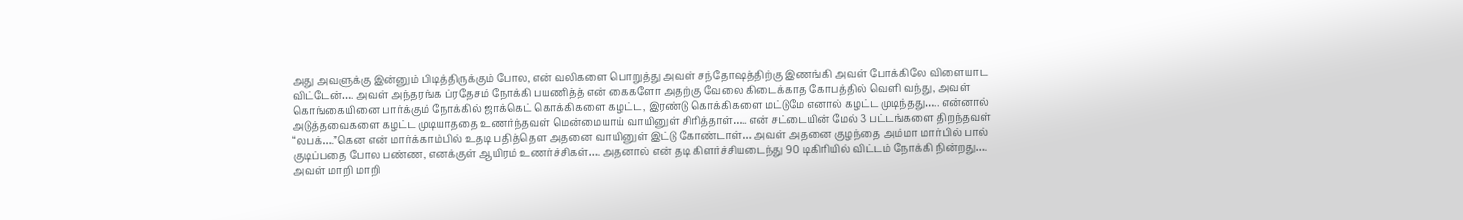அது அவளுக்கு இன்னும் பிடித்திருக்கும் போல, என் வலிகளை பொறுத்து அவள் சந்தோஷத்திற்கு இணங்கி அவள் போக்கிலே விளையாட விட்டேன்…. அவள் அந்தரங்க ப்ரதேசம் நோக்கி பயணித்த் என் கைகளோ அதற்கு வேலை கிடைக்காத கோபத்தில் வெளி வந்து, அவள் கொங்கையினை பார்க்கும் நோக்கில் ஜாக்கெட் கொக்கிகளை கழட்ட, இரண்டு கொக்கிகளை மட்டுமே எனால் கழட்ட முடிந்தது….. என்னால் அடுத்தவைகளை கழட்ட முடியாததை உணர்ந்தவள் மென்மையாய் வாயினுள் சிரித்தாள்….. என் சட்டையின் மேல் 3 பட்டங்களை திறந்தவள் “லபக்….”கென என் மார்க்காம்பில் உதடி பதித்தௌ அதனை வாயினுள் இட்டு கோண்டாள்… அவள் அதனை குழந்தை அம்மா மார்பில் பால் குடிப்பதை போல பண்ண, எனக்குள் ஆயிரம் உணர்ச்சிகள்…. அதனால் என் தடி கிளர்ச்சியடைந்து 90 டிகிரியில் விட்டம் நோக்கி நின்றது….
அவள் மாறி மாறி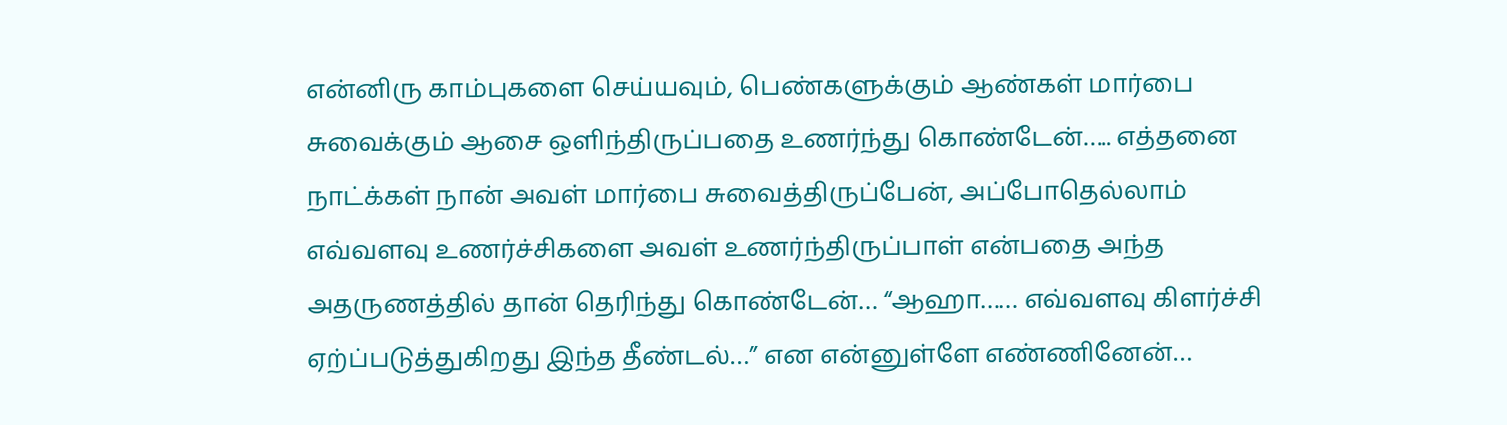என்னிரு காம்புகளை செய்யவும், பெண்களுக்கும் ஆண்கள் மார்பை சுவைக்கும் ஆசை ஒளிந்திருப்பதை உணர்ந்து கொண்டேன்….. எத்தனை நாட்க்கள் நான் அவள் மார்பை சுவைத்திருப்பேன், அப்போதெல்லாம் எவ்வளவு உணர்ச்சிகளை அவள் உணர்ந்திருப்பாள் என்பதை அந்த அதருணத்தில் தான் தெரிந்து கொண்டேன்… “ஆஹா…… எவ்வளவு கிளர்ச்சி ஏற்ப்படுத்துகிறது இந்த தீண்டல்…” என என்னுள்ளே எண்ணினேன்…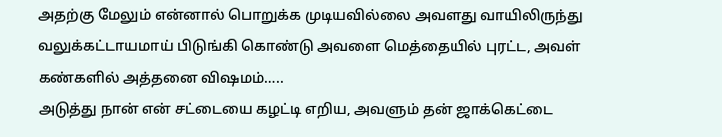அதற்கு மேலும் என்னால் பொறுக்க முடியவில்லை அவளது வாயிலிருந்து வலுக்கட்டாயமாய் பிடுங்கி கொண்டு அவளை மெத்தையில் புரட்ட, அவள் கண்களில் அத்தனை விஷமம்…..
அடுத்து நான் என் சட்டையை கழட்டி எறிய, அவளும் தன் ஜாக்கெட்டை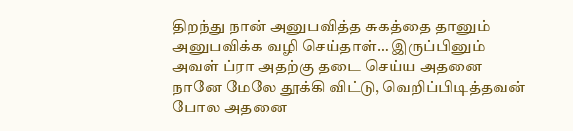திறந்து நான் அனுபவித்த சுகத்தை தானும் அனுபவிக்க வழி செய்தாள்… இருப்பினும் அவள் ப்ரா அதற்கு தடை செய்ய அதனை நானே மேலே தூக்கி விட்டு, வெறிப்பிடித்தவன் போல அதனை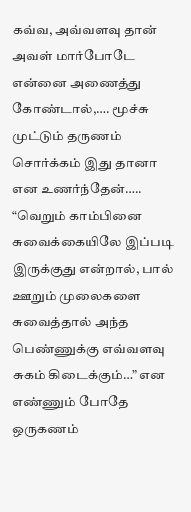கவ்வ, அவ்வளவு தான் அவள் மார்போடே என்னை அணைத்து கோண்டால்,…. மூச்சு முட்டும் தருணம் சொர்க்கம் இது தானா என உணர்ந்தேன்….. “வெறும் காம்பினை சுவைக்கையிலே இப்படி இருக்குது என்றால், பால் ஊறும் முலைகளை சுவைத்தால் அந்த பெண்ணுக்கு எவ்வளவு சுகம் கிடைக்கும்…” என எண்ணும் போதே ஒருகணம்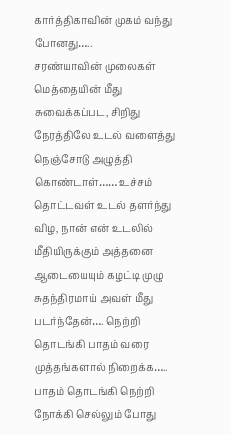கார்த்திகாவின் முகம் வந்து போனது…..
சரண்யாவின் முலைகள் மெத்தையின் மீது சுவைக்கப்பட, சிறிது நேரத்திலே உடல் வளைத்து நெஞ்சோடு அழுத்தி கொண்டாள்…… உச்சம் தொட்டவள் உடல் தளர்ந்து விழ, நான் என் உடலில் மீதியிருக்கும் அத்தனை ஆடையையும் கழட்டி முழு சுதந்திரமாய் அவள் மீது படர்ந்தேன்…. நெற்றி தொடங்கி பாதம் வரை முத்தங்களால் நிறைக்க….. பாதம் தொடங்கி நெற்றி நோக்கி செல்லும் போது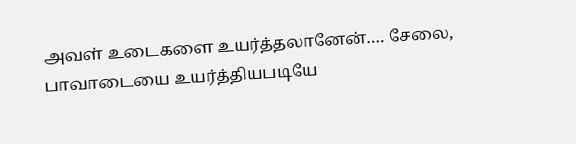அவள் உடைகளை உயர்த்தலானேன்…. சேலை, பாவாடையை உயர்த்தியபடியே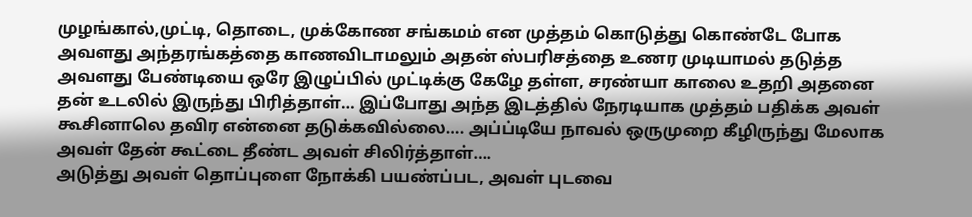முழங்கால்,முட்டி, தொடை, முக்கோண சங்கமம் என முத்தம் கொடுத்து கொண்டே போக அவளது அந்தரங்கத்தை காணவிடாமலும் அதன் ஸ்பரிசத்தை உணர முடியாமல் தடுத்த அவளது பேண்டியை ஒரே இழுப்பில் முட்டிக்கு கேழே தள்ள, சரண்யா காலை உதறி அதனை தன் உடலில் இருந்து பிரித்தாள்… இப்போது அந்த இடத்தில் நேரடியாக முத்தம் பதிக்க அவள் கூசினாலெ தவிர என்னை தடுக்கவில்லை…. அப்ப்டியே நாவல் ஒருமுறை கீழிருந்து மேலாக அவள் தேன் கூட்டை தீண்ட அவள் சிலிர்த்தாள்….
அடுத்து அவள் தொப்புளை நோக்கி பயண்ப்பட, அவள் புடவை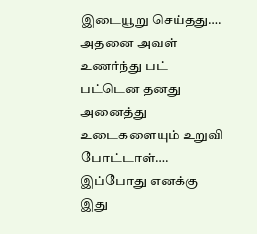இடையூறு செய்தது…. அதனை அவள் உணர்ந்து பட் பட்டென தனது அனைத்து உடைகளையும் உறுவி போட்டாள்…. இப்போது எனக்கு இது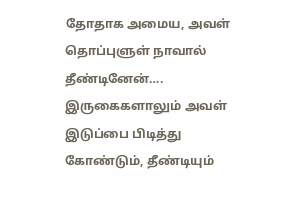தோதாக அமைய, அவள் தொப்புளுள் நாவால் தீண்டினேன்…. இருகைகளாலும் அவள் இடுப்பை பிடித்து கோண்டும், தீண்டியும்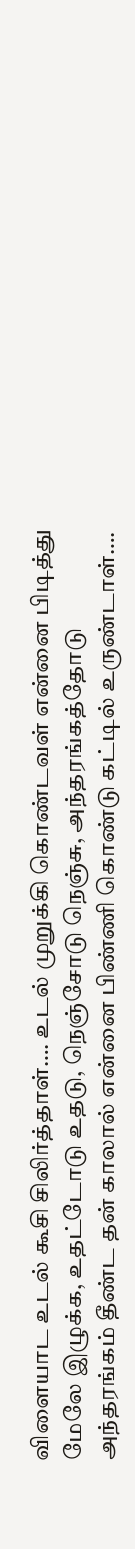விளையாட உடல் கூசி சிலிர்த்தாள்…. உடல் முறுக்கி கொண்டவள் என்னை பிடித்து மேலே இழுக்க, உதட்டோடு உதடு, நெஞ்சோடு நெஞ்சு, அந்தரங்கத்தோடு அந்தரங்கம் தீண்ட தன் காலால் என்னை பிண்ணி கொண்டு கட்டில் உருண்டாள்….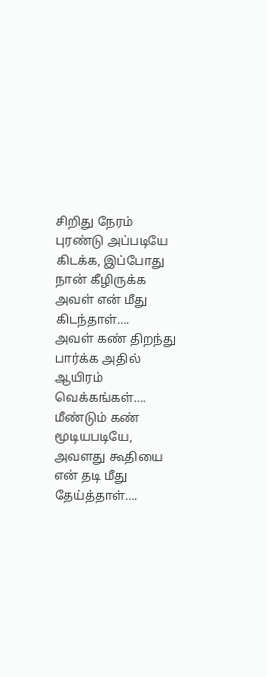சிறிது நேரம் புரண்டு அப்படியே கிடக்க, இப்போது நான் கீழிருக்க அவள் என் மீது கிடந்தாள்….
அவள் கண் திறந்து பார்க்க அதில் ஆயிரம் வெக்கங்கள்…. மீண்டும் கண் மூடியபடியே, அவளது கூதியை என் தடி மீது தேய்த்தாள்….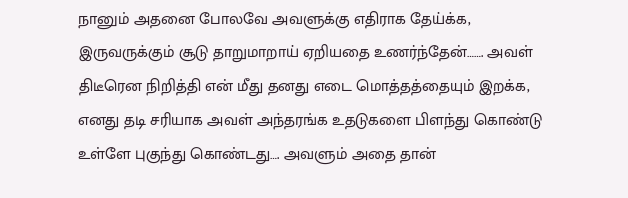நானும் அதனை போலவே அவளுக்கு எதிராக தேய்க்க, இருவருக்கும் சூடு தாறுமாறாய் ஏறியதை உணர்ந்தேன்……. அவள் திடீரென நிறித்தி என் மீது தனது எடை மொத்தத்தையும் இறக்க, எனது தடி சரியாக அவள் அந்தரங்க உதடுகளை பிளந்து கொண்டு உள்ளே புகுந்து கொண்டது…. அவளும் அதை தான்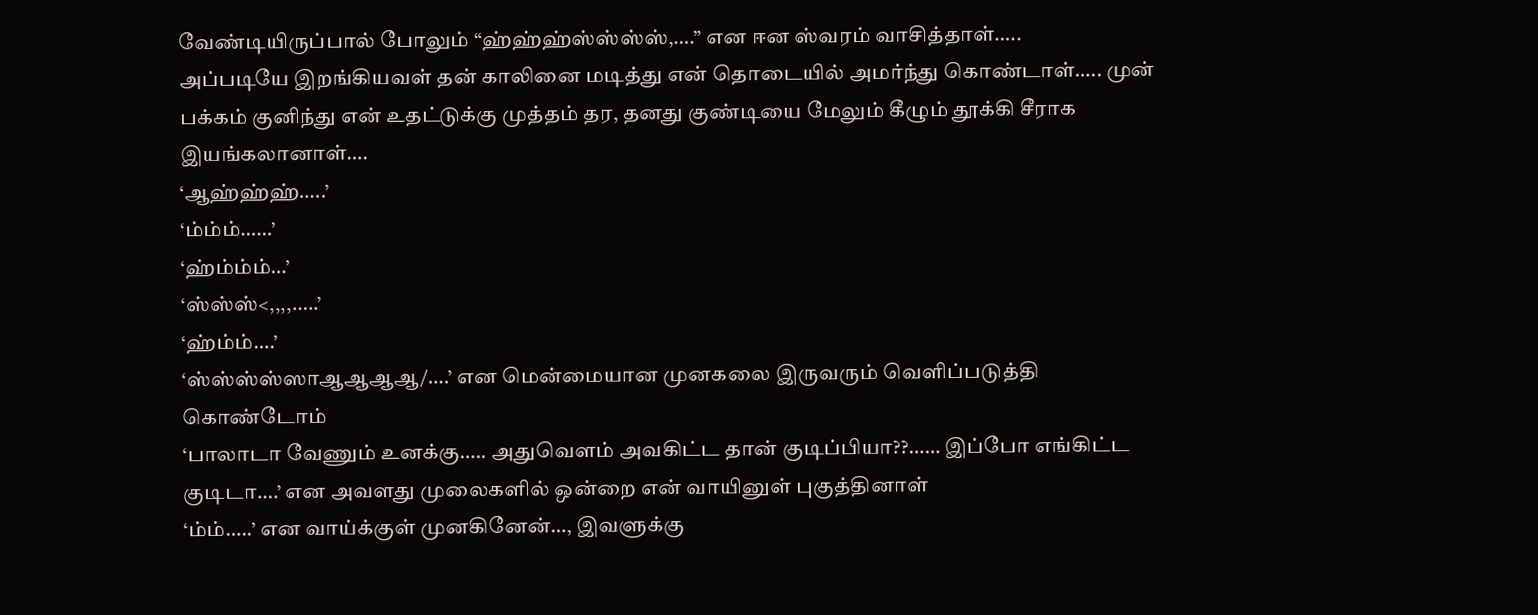வேண்டியிருப்பால் போலும் “ஹ்ஹ்ஹ்ஸ்ஸ்ஸ்ஸ்,….” என ஈன ஸ்வரம் வாசித்தாள்…..
அப்படியே இறங்கியவள் தன் காலினை மடித்து என் தொடையில் அமர்ந்து கொண்டாள்….. முன் பக்கம் குனிந்து என் உதட்டுக்கு முத்தம் தர, தனது குண்டியை மேலும் கீழும் தூக்கி சீராக இயங்கலானாள்….
‘ஆஹ்ஹ்ஹ்…..’
‘ம்ம்ம்……’
‘ஹ்ம்ம்ம்…’
‘ஸ்ஸ்ஸ்<,,,,…..’
‘ஹ்ம்ம்….’
‘ஸ்ஸ்ஸ்ஸ்ஸாஆஆஆஆ/….’ என மென்மையான முனகலை இருவரும் வெளிப்படுத்தி கொண்டோம்
‘பாலாடா வேணும் உனக்கு….. அதுவௌம் அவகிட்ட தான் குடிப்பியா??…… இப்போ எங்கிட்ட குடிடா….’ என அவளது முலைகளில் ஒன்றை என் வாயினுள் புகுத்தினாள்
‘ம்ம்…..’ என வாய்க்குள் முனகினேன்…, இவளுக்கு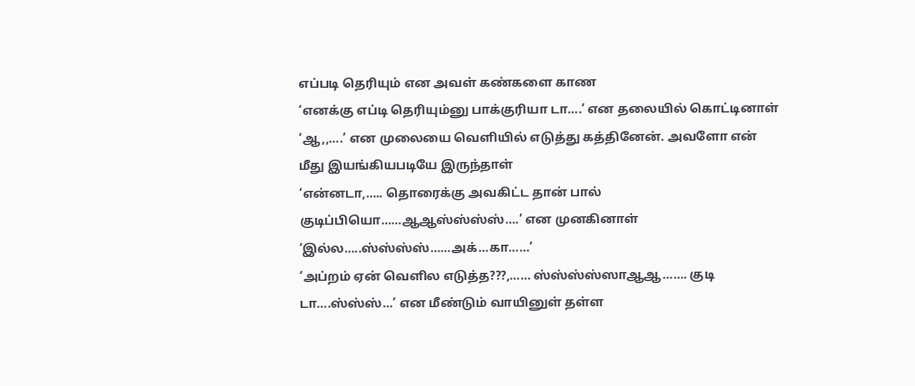எப்படி தெரியும் என அவள் கண்களை காண
‘எனக்கு எப்டி தெரியும்னு பாக்குரியா டா….’ என தலையில் கொட்டினாள்
‘ஆ,,….’ என முலையை வெளியில் எடுத்து கத்தினேன். அவளோ என் மீது இயங்கியபடியே இருந்தாள்
‘என்னடா,….. தொரைக்கு அவகிட்ட தான் பால் குடிப்பியொ……ஆஆஸ்ஸ்ஸ்ஸ்….’ என முனகினாள்
‘இல்ல…..ஸ்ஸ்ஸ்ஸ்……அக்…கா……’
‘அப்றம் ஏன் வெளில எடுத்த???,…… ஸ்ஸ்ஸ்ஸ்ஸாஆஆ……. குடி டா….ஸ்ஸ்ஸ்…’ என மீண்டும் வாயினுள் தள்ள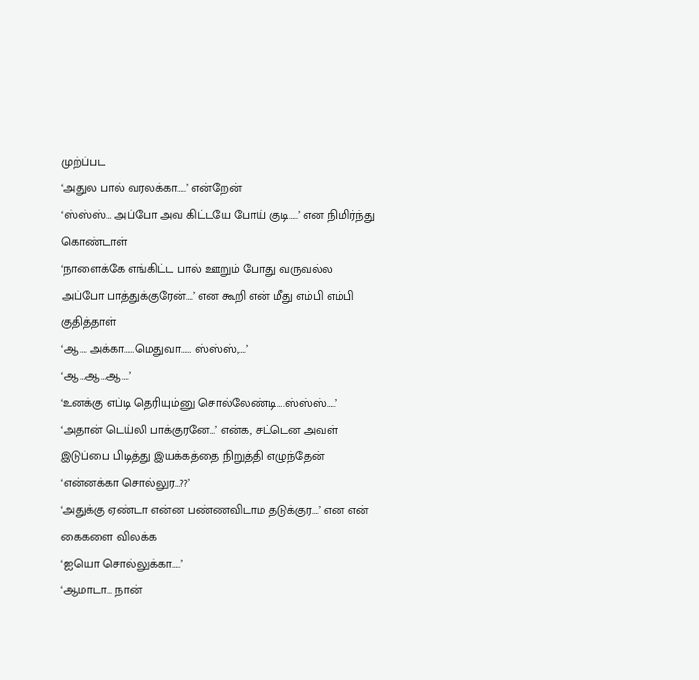முற்ப்பட
‘அதுல பால் வரலக்கா…..’ என்றேன்
‘ஸ்ஸ்ஸ்… அப்போ அவ கிட்டயே போய் குடி…..’ என நிமிர்ந்து கொண்டாள்
‘நாளைக்கே எங்கிட்ட பால் ஊறும் போது வருவல்ல அப்போ பாத்துக்குரேன்….’ என கூறி என் மீது எம்பி எம்பி குதித்தாள்
‘ஆ…. அக்கா……மெதுவா…… ஸ்ஸ்ஸ்,….’
‘ஆ…ஆ…ஆ….’
‘உனக்கு எப்டி தெரியும்னு சொல்லேண்டி….ஸ்ஸ்ஸ்…..’
‘அதான் டெய்லி பாக்குரனே…’ என்க, சட்டென அவள் இடுப்பை பிடித்து இயக்கத்தை நிறுத்தி எழுந்தேன்
‘என்னக்கா சொல்லுர…??’
‘அதுக்கு ஏண்டா என்ன பண்ணவிடாம தடுக்குர….’ என என் கைகளை விலக்க
‘ஐயொ சொல்லுக்கா…..’
‘ஆமாடா… நான்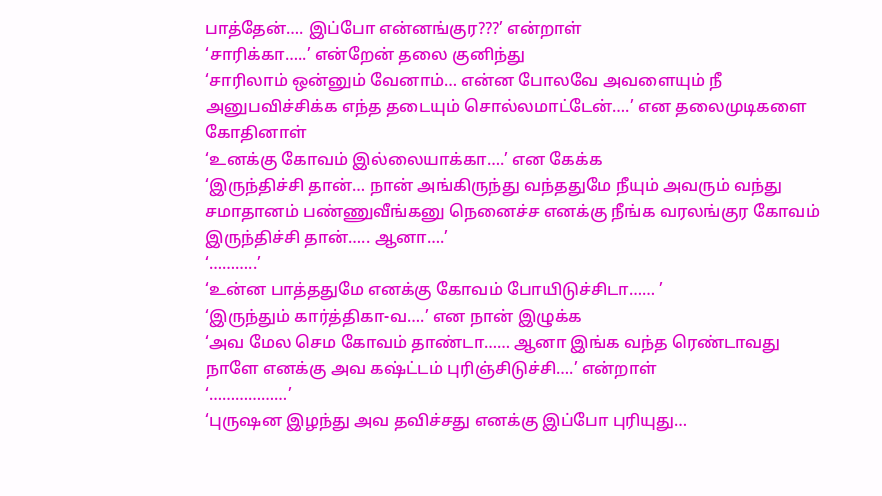பாத்தேன்…. இப்போ என்னங்குர???’ என்றாள்
‘சாரிக்கா…..’ என்றேன் தலை குனிந்து
‘சாரிலாம் ஒன்னும் வேனாம்… என்ன போலவே அவளையும் நீ அனுபவிச்சிக்க எந்த தடையும் சொல்லமாட்டேன்….’ என தலைமுடிகளை கோதினாள்
‘உனக்கு கோவம் இல்லையாக்கா….’ என கேக்க
‘இருந்திச்சி தான்… நான் அங்கிருந்து வந்ததுமே நீயும் அவரும் வந்து சமாதானம் பண்ணுவீங்கனு நெனைச்ச எனக்கு நீங்க வரலங்குர கோவம் இருந்திச்சி தான்….. ஆனா….’
‘………..’
‘உன்ன பாத்ததுமே எனக்கு கோவம் போயிடுச்சிடா…… ’
‘இருந்தும் கார்த்திகா-வ….’ என நான் இழுக்க
‘அவ மேல செம கோவம் தாண்டா…… ஆனா இங்க வந்த ரெண்டாவது நாளே எனக்கு அவ கஷ்ட்டம் புரிஞ்சிடுச்சி….’ என்றாள்
‘………………’
‘புருஷன இழந்து அவ தவிச்சது எனக்கு இப்போ புரியுது…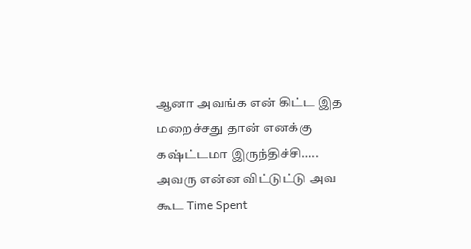ஆனா அவங்க என் கிட்ட இத மறைச்சது தான் எனக்கு கஷ்ட்டமா இருந்திச்சி….. அவரு என்ன விட்டுட்டு அவ கூட Time Spent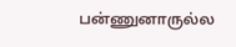பன்ணுனாருல்ல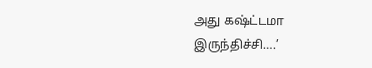அது கஷ்ட்டமா இருந்திச்சி….’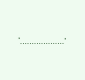‘……………….’